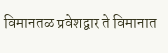विमानतळ प्रवेशद्वार ते विमानात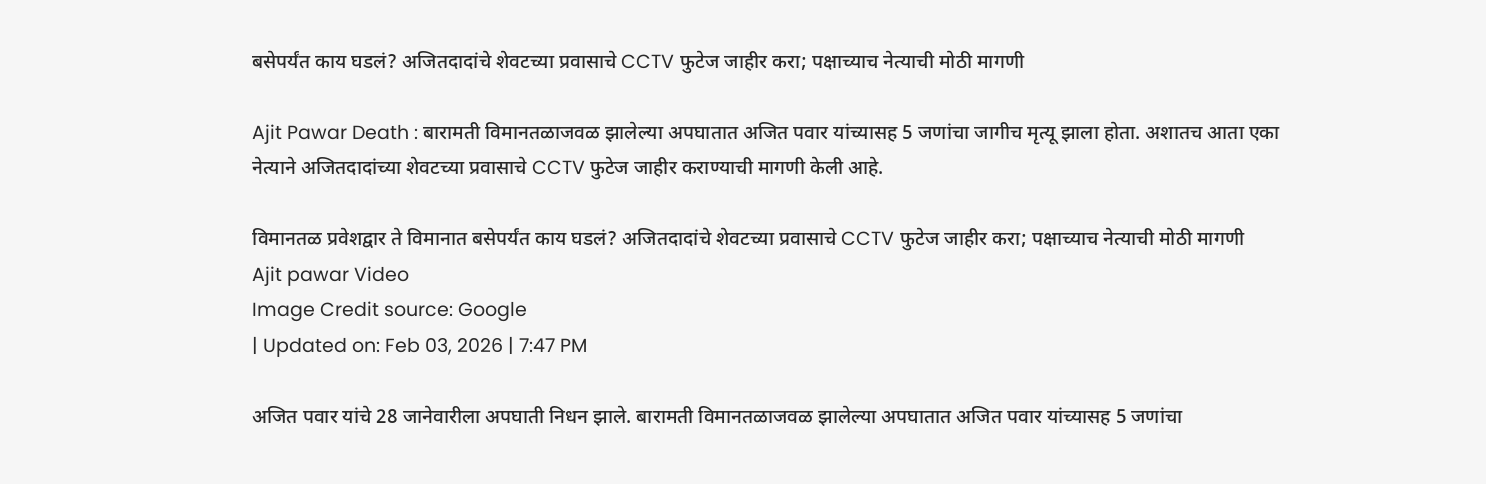बसेपर्यंत काय घडलं? अजितदादांचे शेवटच्या प्रवासाचे CCTV फुटेज जाहीर करा; पक्षाच्याच नेत्याची मोठी मागणी

Ajit Pawar Death : बारामती विमानतळाजवळ झालेल्या अपघातात अजित पवार यांच्यासह 5 जणांचा जागीच मृत्यू झाला होता. अशातच आता एका नेत्याने अजितदादांच्या शेवटच्या प्रवासाचे CCTV फुटेज जाहीर कराण्याची मागणी केली आहे.

विमानतळ प्रवेशद्वार ते विमानात बसेपर्यंत काय घडलं? अजितदादांचे शेवटच्या प्रवासाचे CCTV फुटेज जाहीर करा; पक्षाच्याच नेत्याची मोठी मागणी
Ajit pawar Video
Image Credit source: Google
| Updated on: Feb 03, 2026 | 7:47 PM

अजित पवार यांचे 28 जानेवारीला अपघाती निधन झाले. बारामती विमानतळाजवळ झालेल्या अपघातात अजित पवार यांच्यासह 5 जणांचा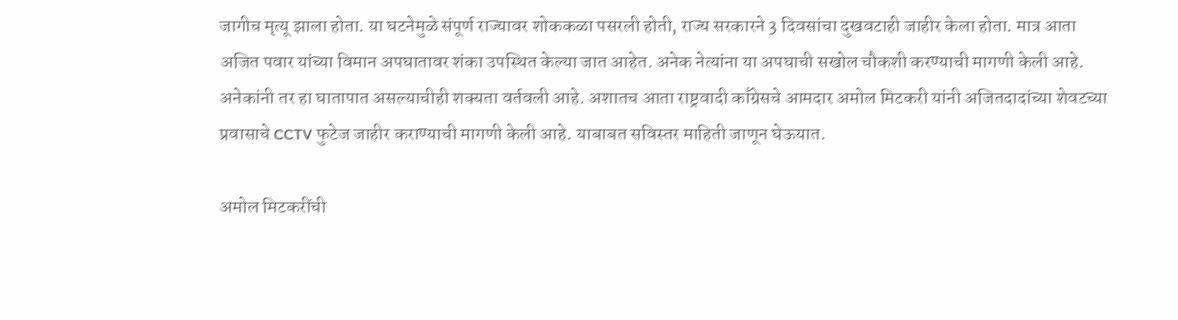जागीच मृत्यू झाला होता. या घटनेमुळे संपूर्ण राज्यावर शोककळा पसरली होती, राज्य सरकारने 3 दिवसांचा दुखवटाही जाहीर केला होता. मात्र आता अजित पवार यांच्या विमान अपघातावर शंका उपस्थित केल्या जात आहेत. अनेक नेत्यांना या अपघाची सखोल चौकशी करण्याची मागणी केली आहे. अनेकांनी तर हा घातापात असल्याचीही शक्यता वर्तवली आहे. अशातच आता राष्ट्रवादी काँग्रेसचे आमदार अमोल मिटकरी यांनी अजितदादांच्या शेवटच्या प्रवासाचे CCTV फुटेज जाहीर कराण्याची मागणी केली आहे. याबाबत सविस्तर माहिती जाणून घेऊयात.

अमोल मिटकरींची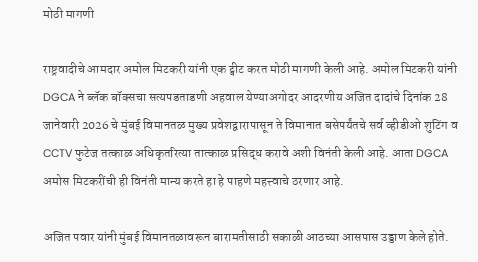मोठी मागणी

राष्ट्रवादीचे आमदार अमोल मिटकरी यांनी एक ट्वीट करत मोठी मागणी केली आहे. अमोल मिटकरी यांनी DGCA ने ब्लॅक बॉक्सचा सत्यपडताडणी अहवाल येण्याअगोदर आदरणीय अजित दादांचे दिनांक 28 जानेवारी 2026 चे मुंबई विमानतळ मुख्य प्रवेशद्वारापासून ते विमानात बसेपर्यंतचे सर्व व्हीडीओ शुटिंग व CCTV फुटेज तत्काळ अधिकृतरित्या तात्काळ प्रसिद्ध करावे अशी विनंती केली आहे. आता DGCA अमोस मिटकरींची ही विनंती मान्य करते हा हे पाहणे महत्त्वाचे ठरणार आहे.

अजित पवार यांनी मुंबई विमानतळावरून बारामतीसाठी सकाळी आठच्या आसपास उड्डाण केले होते.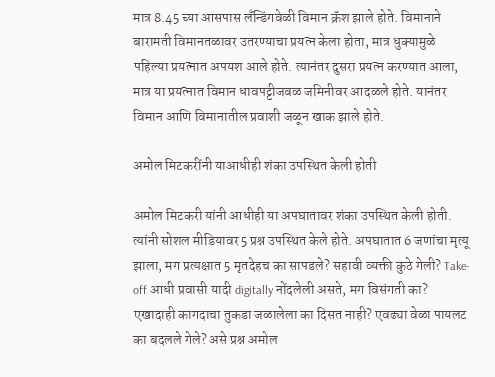मात्र 8.45 च्या आसपास लँन्डिंगवेळी विमान क्रॅश झाले होते. विमानाने बारामती विमानतळावर उतरण्याचा प्रयत्न केला होता, मात्र धुक्यामुळे पहिल्या प्रयत्नात अपयश आले होते. त्यानंतर दुसरा प्रयत्न करण्यात आला, मात्र या प्रयत्नात विमान धावपट्टीजवळ जमिनीवर आदळले होते. यानंतर विमान आणि विमानातील प्रवाशी जळून खाक झाले होते.

अमोल मिटकरींनी याआधीही शंका उपस्थित केली होती

अमोल मिटकरी यांनी आधीही या अपघातावर शंका उपस्थित केली होती. त्यांनी सोशल मीडियावर 5 प्रश्न उपस्थित केले होते. अपघातात 6 जणांचा मृत्यू झाला, मग प्रत्यक्षात 5 मृतदेहच का सापडले? सहावी व्यक्ती कुठे गेली? Take-off आधी प्रवासी यादी digitally नोंदलेली असते, मग विसंगती का? एखादाही कागदाचा तुकडा जळालेला का दिसत नाही? एवढ्या वेळा पायलट का बदलले गेले? असे प्रश्न अमोल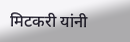मिटकरी यांनी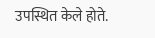उपस्थित केले होते.